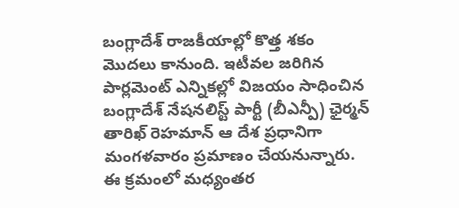బంగ్లాదేశ్ రాజకీయాల్లో కొత్త శకం మొదలు కానుంది. ఇటీవల జరిగిన పార్లమెంట్ ఎన్నికల్లో విజయం సాధించిన బంగ్లాదేశ్ నేషనలిస్ట్ పార్టీ (బీఎన్పీ) ఛైర్మన్ తారిఖ్ రెహమాన్ ఆ దేశ ప్రధానిగా మంగళవారం ప్రమాణం చేయనున్నారు. ఈ క్రమంలో మధ్యంతర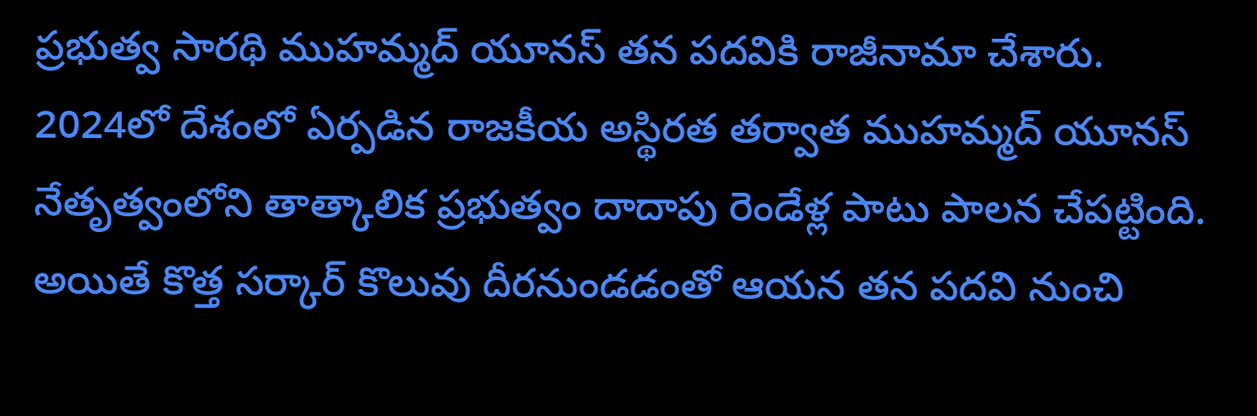ప్రభుత్వ సారథి ముహమ్మద్ యూనస్ తన పదవికి రాజీనామా చేశారు.
2024లో దేశంలో ఏర్పడిన రాజకీయ అస్థిరత తర్వాత ముహమ్మద్ యూనస్ నేతృత్వంలోని తాత్కాలిక ప్రభుత్వం దాదాపు రెండేళ్ల పాటు పాలన చేపట్టింది. అయితే కొత్త సర్కార్ కొలువు దీరనుండడంతో ఆయన తన పదవి నుంచి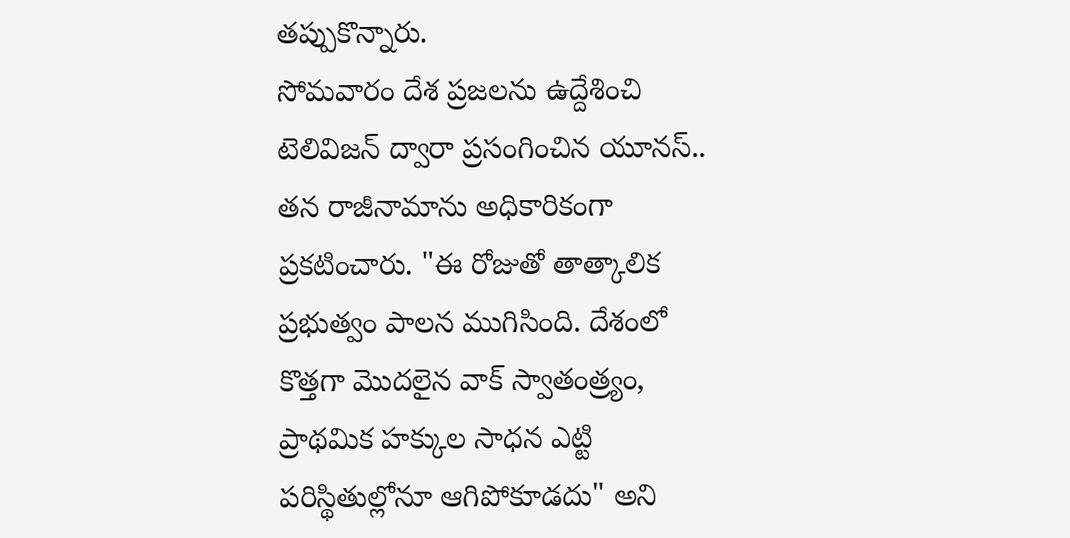తప్పుకొన్నారు.
సోమవారం దేశ ప్రజలను ఉద్దేశించి టెలివిజన్ ద్వారా ప్రసంగించిన యూనస్.. తన రాజీనామాను అధికారికంగా ప్రకటించారు. "ఈ రోజుతో తాత్కాలిక ప్రభుత్వం పాలన ముగిసింది. దేశంలో కొత్తగా మొదలైన వాక్ స్వాతంత్ర్యం, ప్రాథమిక హక్కుల సాధన ఎట్టి పరిస్థితుల్లోనూ ఆగిపోకూడదు" అని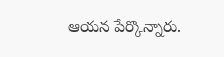ఆయన పేర్కొన్నారు.